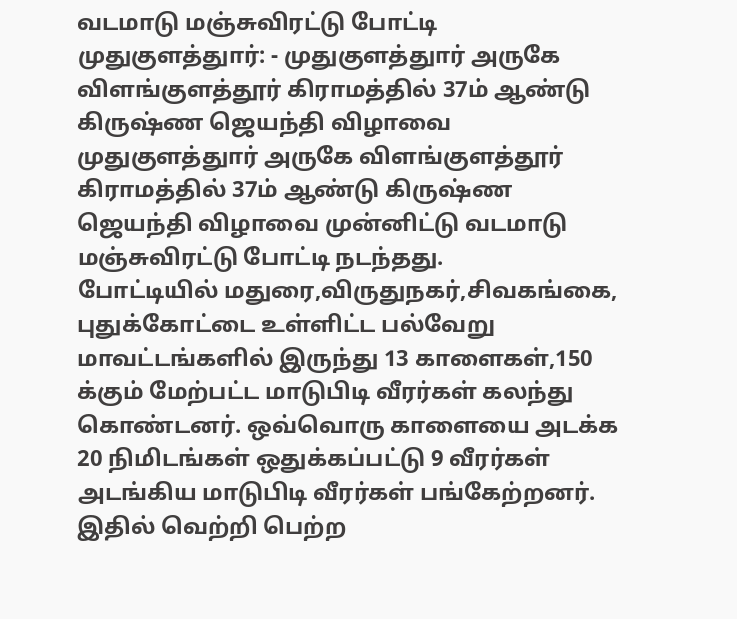வடமாடு மஞ்சுவிரட்டு போட்டி
முதுகுளத்துார்: - முதுகுளத்துார் அருகே விளங்குளத்தூர் கிராமத்தில் 37ம் ஆண்டு கிருஷ்ண ஜெயந்தி விழாவை
முதுகுளத்துார் அருகே விளங்குளத்தூர் கிராமத்தில் 37ம் ஆண்டு கிருஷ்ண ஜெயந்தி விழாவை முன்னிட்டு வடமாடு மஞ்சுவிரட்டு போட்டி நடந்தது.
போட்டியில் மதுரை,விருதுநகர்,சிவகங்கை, புதுக்கோட்டை உள்ளிட்ட பல்வேறு மாவட்டங்களில் இருந்து 13 காளைகள்,150 க்கும் மேற்பட்ட மாடுபிடி வீரர்கள் கலந்து கொண்டனர். ஒவ்வொரு காளையை அடக்க 20 நிமிடங்கள் ஒதுக்கப்பட்டு 9 வீரர்கள் அடங்கிய மாடுபிடி வீரர்கள் பங்கேற்றனர். இதில் வெற்றி பெற்ற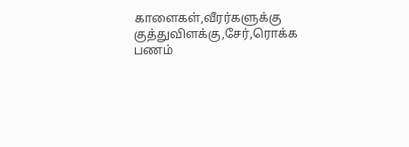காளைகள்,வீரர்களுக்கு குத்துவிளக்கு,சேர்,ரொக்க பணம்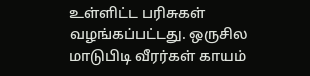உள்ளிட்ட பரிசுகள் வழங்கப்பட்டது. ஒருசில மாடுபிடி வீரர்கள் காயம்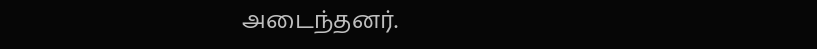அடைந்தனர்.